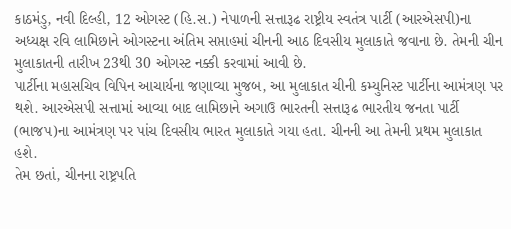કાઠમંડુ, નવી દિલ્હી, 12 ઓગસ્ટ (હિ.સ.) નેપાળની સત્તારૂઢ રાષ્ટ્રીય સ્વતંત્ર પાર્ટી (આરએસપી)ના અધ્યક્ષ રવિ લામિછાને ઓગસ્ટના અંતિમ સપ્તાહમાં ચીનની આઠ દિવસીય મુલાકાતે જવાના છે. તેમની ચીન મુલાકાતની તારીખ 23થી 30 ઓગસ્ટ નક્કી કરવામાં આવી છે.
પાર્ટીના મહાસચિવ વિપિન આચાર્યના જણાવ્યા મુજબ, આ મુલાકાત ચીની કમ્યુનિસ્ટ પાર્ટીના આમંત્રણ પર થશે. આરએસપી સત્તામાં આવ્યા બાદ લામિછાને અગાઉ ભારતની સત્તારૂઢ ભારતીય જનતા પાર્ટી (ભાજપ)ના આમંત્રણ પર પાંચ દિવસીય ભારત મુલાકાતે ગયા હતા. ચીનની આ તેમની પ્રથમ મુલાકાત હશે.
તેમ છતાં, ચીનના રાષ્ટ્રપતિ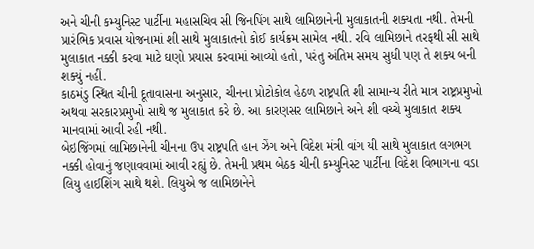અને ચીની કમ્યુનિસ્ટ પાર્ટીના મહાસચિવ સી જિનપિંગ સાથે લામિછાનેની મુલાકાતની શક્યતા નથી. તેમની પ્રારંભિક પ્રવાસ યોજનામાં શી સાથે મુલાકાતનો કોઈ કાર્યક્રમ સામેલ નથી. રવિ લામિછાને તરફથી સી સાથે મુલાકાત નક્કી કરવા માટે ઘણો પ્રયાસ કરવામાં આવ્યો હતો, પરંતુ અંતિમ સમય સુધી પણ તે શક્ય બની શક્યું નહીં.
કાઠમંડુ સ્થિત ચીની દૂતાવાસના અનુસાર, ચીનના પ્રોટોકોલ હેઠળ રાષ્ટ્રપતિ શી સામાન્ય રીતે માત્ર રાષ્ટ્રપ્રમુખો અથવા સરકારપ્રમુખો સાથે જ મુલાકાત કરે છે. આ કારણસર લામિછાને અને શી વચ્ચે મુલાકાત શક્ય માનવામાં આવી રહી નથી.
બેઇજિંગમાં લામિછાનેની ચીનના ઉપ રાષ્ટ્રપતિ હાન ઝેંગ અને વિદેશ મંત્રી વાંગ યી સાથે મુલાકાત લગભગ નક્કી હોવાનું જણાવવામાં આવી રહ્યું છે. તેમની પ્રથમ બેઠક ચીની કમ્યુનિસ્ટ પાર્ટીના વિદેશ વિભાગના વડા લિયુ હાઈશિંગ સાથે થશે. લિયુએ જ લામિછાનેને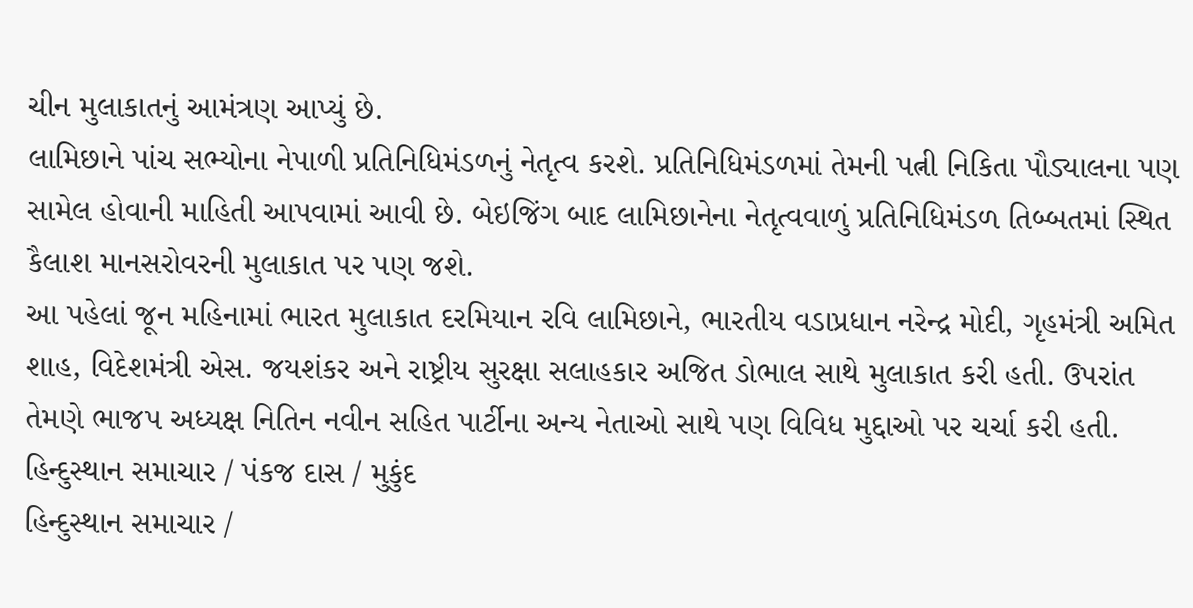ચીન મુલાકાતનું આમંત્રણ આપ્યું છે.
લામિછાને પાંચ સભ્યોના નેપાળી પ્રતિનિધિમંડળનું નેતૃત્વ કરશે. પ્રતિનિધિમંડળમાં તેમની પત્ની નિકિતા પૌડ્યાલના પણ સામેલ હોવાની માહિતી આપવામાં આવી છે. બેઇજિંગ બાદ લામિછાનેના નેતૃત્વવાળું પ્રતિનિધિમંડળ તિબ્બતમાં સ્થિત કૈલાશ માનસરોવરની મુલાકાત પર પણ જશે.
આ પહેલાં જૂન મહિનામાં ભારત મુલાકાત દરમિયાન રવિ લામિછાને, ભારતીય વડાપ્રધાન નરેન્દ્ર મોદી, ગૃહમંત્રી અમિત શાહ, વિદેશમંત્રી એસ. જયશંકર અને રાષ્ટ્રીય સુરક્ષા સલાહકાર અજિત ડોભાલ સાથે મુલાકાત કરી હતી. ઉપરાંત તેમણે ભાજપ અધ્યક્ષ નિતિન નવીન સહિત પાર્ટીના અન્ય નેતાઓ સાથે પણ વિવિધ મુદ્દાઓ પર ચર્ચા કરી હતી.
હિન્દુસ્થાન સમાચાર / પંકજ દાસ / મુકુંદ
હિન્દુસ્થાન સમાચાર /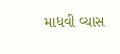માધવી વ્યાસ